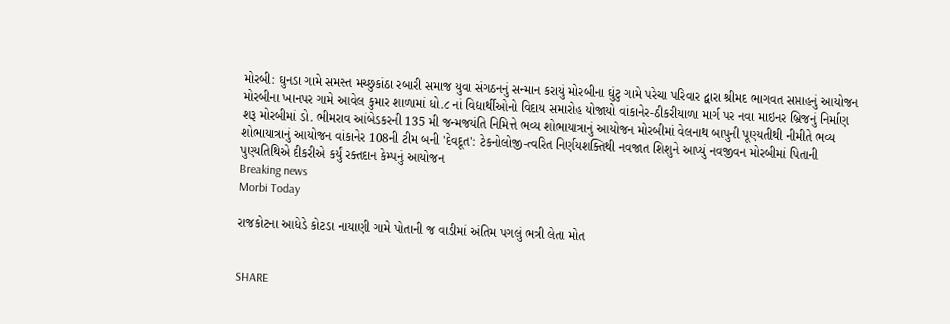મોરબી: ઘુનડા ગામે સમસ્ત મચ્છુકાંઠા રબારી સમાજ યુવા સંગઠનનું સન્માન કરાયું મોરબીના ઘુંટુ ગામે પરેચા પરિવાર દ્વારા શ્રીમદ ભાગવત સપ્તાહનું આયોજન મોરબીના ખાનપર ગામે આવેલ કુમાર શાળામાં ધો.૮ નાં વિદ્યાર્થીઓનો વિદાય સમારોહ યોજાયો વાંકાનેર-ઠીકરીયાળા માર્ગ પર નવા માઇનર બ્રિજનું નિર્માણ શરૂ મોરબીમાં ડો. ભીમરાવ આંબેડકરની 135 મી જન્મજયંતિ નિમિત્તે ભવ્ય શોભાયાત્રાનું આયોજન મોરબીમાં વેલનાથ બાપુની પૂણ્યતીથી નીમીતે ભવ્ય શોભાયાત્રાનું આયોજન વાંકાનેર 108ની ટીમ બની 'દેવદૂત': ટેકનોલોજી-ત્વરિત નિર્ણયશક્તિથી નવજાત શિશુને આપ્યું નવજીવન મોરબીમાં પિતાની પુણ્યતિથિએ દીકરીએ કર્યું રક્તદાન કેમ્પનું આયોજન
Breaking news
Morbi Today

રાજકોટના આધેડે કોટડા નાયાણી ગામે પોતાની જ વાડીમાં અંતિમ પગલું ભત્રી લેતા મોત


SHARE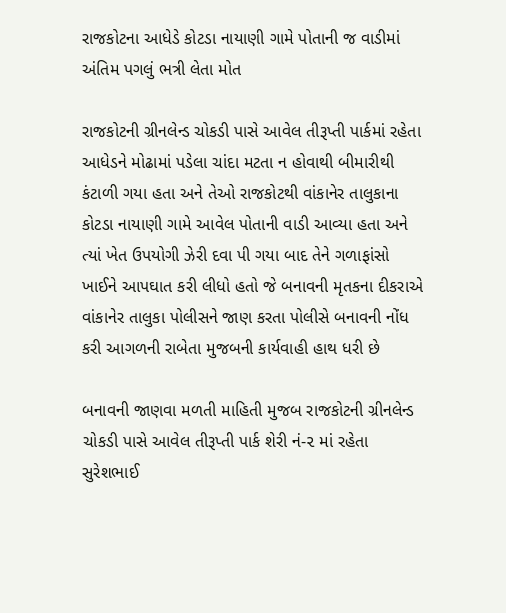રાજકોટના આધેડે કોટડા નાયાણી ગામે પોતાની જ વાડીમાં અંતિમ પગલું ભત્રી લેતા મોત

રાજકોટની ગ્રીનલેન્ડ ચોકડી પાસે આવેલ તીરૂપ્તી પાર્કમાં રહેતા આધેડને મોઢામાં પડેલા ચાંદા મટતા ન હોવાથી બીમારીથી કંટાળી ગયા હતા અને તેઓ રાજકોટથી વાંકાનેર તાલુકાના કોટડા નાયાણી ગામે આવેલ પોતાની વાડી આવ્યા હતા અને ત્યાં ખેત ઉપયોગી ઝેરી દવા પી ગયા બાદ તેને ગળાફાંસો ખાઈને આપઘાત કરી લીધો હતો જે બનાવની મૃતકના દીકરાએ વાંકાનેર તાલુકા પોલીસને જાણ કરતા પોલીસે બનાવની નોંધ કરી આગળની રાબેતા મુજબની કાર્યવાહી હાથ ધરી છે

બનાવની જાણવા મળતી માહિતી મુજબ રાજકોટની ગ્રીનલેન્ડ ચોકડી પાસે આવેલ તીરૂપ્તી પાર્ક શેરી નં-૨ માં રહેતા સુરેશભાઈ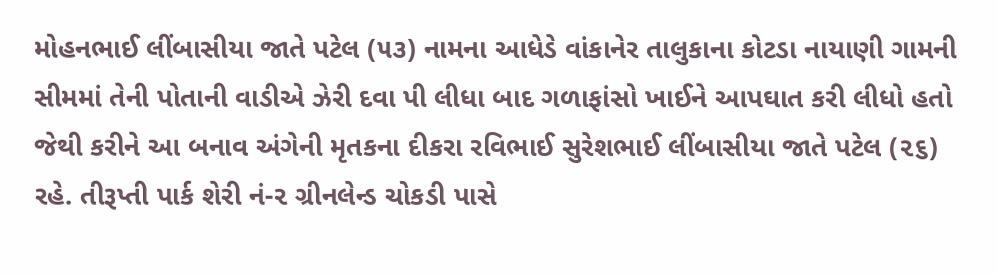મોહનભાઈ લીંબાસીયા જાતે પટેલ (૫૩) નામના આધેડે વાંકાનેર તાલુકાના કોટડા નાયાણી ગામની સીમમાં તેની પોતાની વાડીએ ઝેરી દવા પી લીધા બાદ ગળાફાંસો ખાઈને આપઘાત કરી લીધો હતો જેથી કરીને આ બનાવ અંગેની મૃતકના દીકરા રવિભાઈ સુરેશભાઈ લીંબાસીયા જાતે પટેલ (૨૬) રહે. તીરૂપ્તી પાર્ક શેરી નં-૨ ગ્રીનલેન્ડ ચોકડી પાસે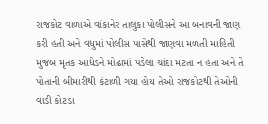રાજકોટ વાળાએ વાંકાનેર તાલુકા પોલીસને આ બનાવની જાણ કરી હતી અને વધુમાં પોલીસ પાસેથી જાણવા મળતી માહિતી મુજબ મૃતક આધેડને મોઢામાં પડેલા ચાંદા મટતા ન હતા અને તે પોતાની બીમારીથી કંટાળી ગયા હોય તેઓ રાજકોટથી તેઓની વાડી કોટડા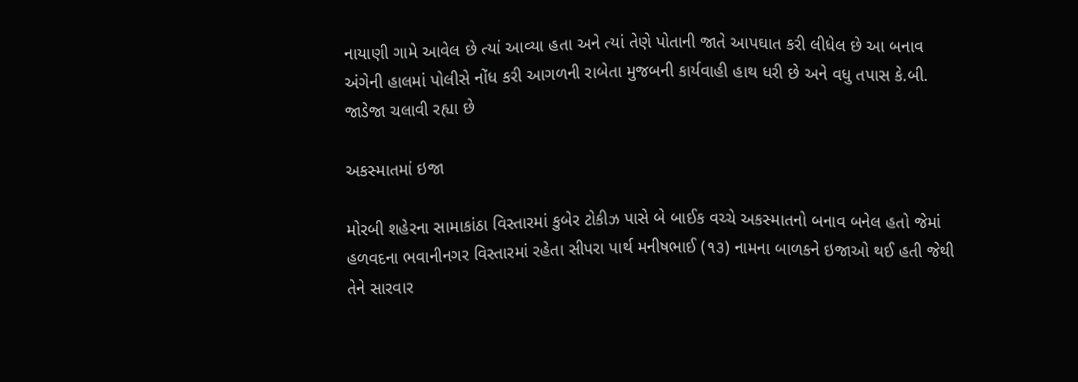નાયાણી ગામે આવેલ છે ત્યાં આવ્યા હતા અને ત્યાં તેણે પોતાની જાતે આપઘાત કરી લીધેલ છે આ બનાવ અંગેની હાલમાં પોલીસે નોંધ કરી આગળની રાબેતા મુજબની કાર્યવાહી હાથ ધરી છે અને વધુ તપાસ કે.બી. જાડેજા ચલાવી રહ્યા છે

અકસ્માતમાં ઇજા

મોરબી શહેરના સામાકાંઠા વિસ્તારમાં કુબેર ટોકીઝ પાસે બે બાઈક વચ્ચે અકસ્માતનો બનાવ બનેલ હતો જેમાં હળવદના ભવાનીનગર વિસ્તારમાં રહેતા સીપરા પાર્થ મનીષભાઈ (૧૩) નામના બાળકને ઇજાઓ થઈ હતી જેથી તેને સારવાર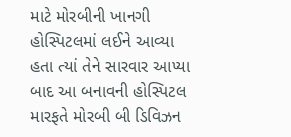માટે મોરબીની ખાનગી હોસ્પિટલમાં લઈને આવ્યા હતા ત્યાં તેને સારવાર આપ્યા બાદ આ બનાવની હોસ્પિટલ મારફતે મોરબી બી ડિવિઝન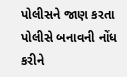પોલીસને જાણ કરતા પોલીસે બનાવની નોંધ કરીને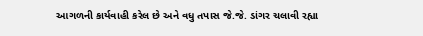આગળની કાર્યવાહી કરેલ છે અને વધુ તપાસ જે.જે. ડાંગર ચલાવી રહ્યા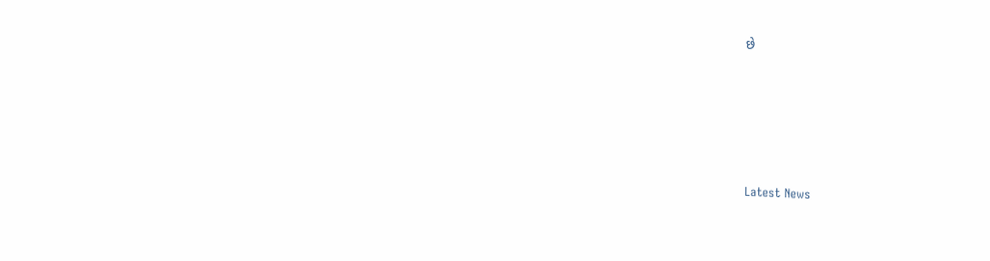છે






Latest News